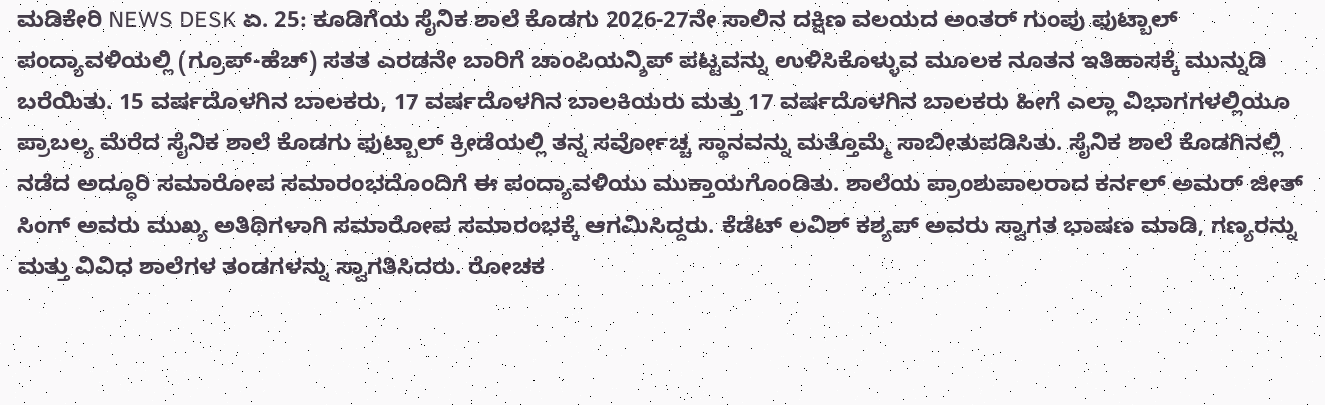ಮಡಿಕೇರಿ NEWS DESK ಏ. 25: ಕೂಡಿಗೆಯ ಸೈನಿಕ ಶಾಲೆ ಕೊಡಗು 2026-27ನೇ ಸಾಲಿನ ದಕ್ಷಿಣ ವಲಯದ ಅಂತರ್ ಗುಂಪು ಫುಟ್ಬಾಲ್ ಪಂದ್ಯಾವಳಿಯಲ್ಲಿ (ಗ್ರೂಪ್-ಹೆಚ್) ಸತತ ಎರಡನೇ ಬಾರಿಗೆ ಚಾಂಪಿಯನ್ಶಿಪ್ ಪಟ್ಟವನ್ನು ಉಳಿಸಿಕೊಳ್ಳುವ ಮೂಲಕ ನೂತನ ಇತಿಹಾಸಕ್ಕೆ ಮುನ್ನುಡಿ ಬರೆಯಿತು. 15 ವರ್ಷದೊಳಗಿನ ಬಾಲಕರು, 17 ವರ್ಷದೊಳಗಿನ ಬಾಲಕಿಯರು ಮತ್ತು 17 ವರ್ಷದೊಳಗಿನ ಬಾಲಕರು ಹೀಗೆ ಎಲ್ಲಾ ವಿಭಾಗಗಳಲ್ಲಿಯೂ ಪ್ರಾಬಲ್ಯ ಮೆರೆದ ಸೈನಿಕ ಶಾಲೆ ಕೊಡಗು ಫುಟ್ಬಾಲ್ ಕ್ರೀಡೆಯಲ್ಲಿ ತನ್ನ ಸರ್ವೋಚ್ಚ ಸ್ಥಾನವನ್ನು ಮತ್ತೊಮ್ಮೆ ಸಾಬೀತುಪಡಿಸಿತು. ಸೈನಿಕ ಶಾಲೆ ಕೊಡಗಿನಲ್ಲಿ ನಡೆದ ಅದ್ಧೂರಿ ಸಮಾರೋಪ ಸಮಾರಂಭದೊಂದಿಗೆ ಈ ಪಂದ್ಯಾವಳಿಯು ಮುಕ್ತಾಯಗೊಂಡಿತು. ಶಾಲೆಯ ಪ್ರಾಂಶುಪಾಲರಾದ ಕರ್ನಲ್ ಅಮರ್ ಜೀತ್ ಸಿಂಗ್ ಅವರು ಮುಖ್ಯ ಅತಿಥಿಗಳಾಗಿ ಸಮಾರೋಪ ಸಮಾರಂಭಕ್ಕೆ ಆಗಮಿಸಿದ್ದರು. ಕೆಡೆಟ್ ಲವಿಶ್ ಕಶ್ಯಪ್ ಅವರು ಸ್ವಾಗತ ಭಾಷಣ ಮಾಡಿ, ಗಣ್ಯರನ್ನು ಮತ್ತು ವಿವಿಧ ಶಾಲೆಗಳ ತಂಡಗಳನ್ನು ಸ್ವಾಗತಿಸಿದರು. ರೋಚಕ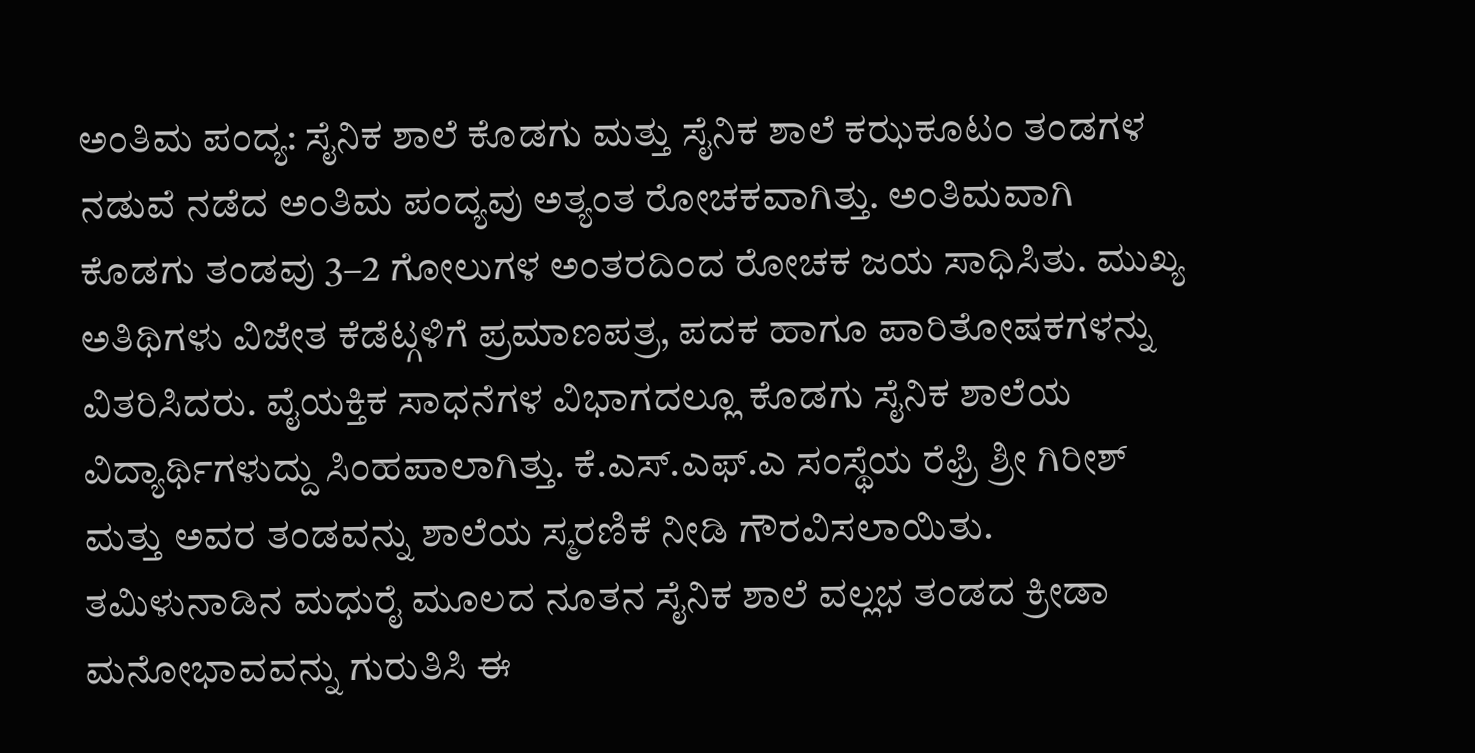ಅಂತಿಮ ಪಂದ್ಯ: ಸೈನಿಕ ಶಾಲೆ ಕೊಡಗು ಮತ್ತು ಸೈನಿಕ ಶಾಲೆ ಕಝಕೂಟಂ ತಂಡಗಳ ನಡುವೆ ನಡೆದ ಅಂತಿಮ ಪಂದ್ಯವು ಅತ್ಯಂತ ರೋಚಕವಾಗಿತ್ತು. ಅಂತಿಮವಾಗಿ ಕೊಡಗು ತಂಡವು 3–2 ಗೋಲುಗಳ ಅಂತರದಿಂದ ರೋಚಕ ಜಯ ಸಾಧಿಸಿತು. ಮುಖ್ಯ ಅತಿಥಿಗಳು ವಿಜೇತ ಕೆಡೆಟ್ಗಳಿಗೆ ಪ್ರಮಾಣಪತ್ರ, ಪದಕ ಹಾಗೂ ಪಾರಿತೋಷಕಗಳನ್ನು ವಿತರಿಸಿದರು. ವೈಯಕ್ತಿಕ ಸಾಧನೆಗಳ ವಿಭಾಗದಲ್ಲೂ ಕೊಡಗು ಸೈನಿಕ ಶಾಲೆಯ ವಿದ್ಯಾರ್ಥಿಗಳುದ್ದು ಸಿಂಹಪಾಲಾಗಿತ್ತು. ಕೆ.ಎಸ್.ಎಫ್.ಎ ಸಂಸ್ಥೆಯ ರೆಫ್ರಿ ಶ್ರೀ ಗಿರೀಶ್ ಮತ್ತು ಅವರ ತಂಡವನ್ನು ಶಾಲೆಯ ಸ್ಮರಣಿಕೆ ನೀಡಿ ಗೌರವಿಸಲಾಯಿತು. ತಮಿಳುನಾಡಿನ ಮಧುರೈ ಮೂಲದ ನೂತನ ಸೈನಿಕ ಶಾಲೆ ವಲ್ಲಭ ತಂಡದ ಕ್ರೀಡಾ ಮನೋಭಾವವನ್ನು ಗುರುತಿಸಿ ಈ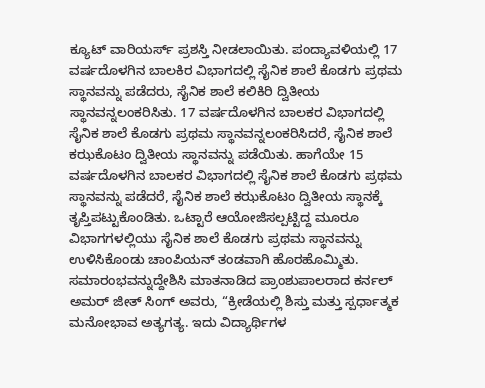ಕ್ಯೂಟ್ ವಾರಿಯರ್ಸ್ ಪ್ರಶಸ್ತಿ ನೀಡಲಾಯಿತು. ಪಂದ್ಯಾವಳಿಯಲ್ಲಿ 17 ವರ್ಷದೊಳಗಿನ ಬಾಲಕಿರ ವಿಭಾಗದಲ್ಲಿ ಸೈನಿಕ ಶಾಲೆ ಕೊಡಗು ಪ್ರಥಮ ಸ್ಥಾನವನ್ನು ಪಡೆದರು, ಸೈನಿಕ ಶಾಲೆ ಕಲಿಕಿರಿ ದ್ವಿತೀಯ ಸ್ಥಾನವನ್ನಲಂಕರಿಸಿತು. 17 ವರ್ಷದೊಳಗಿನ ಬಾಲಕರ ವಿಭಾಗದಲ್ಲಿ ಸೈನಿಕ ಶಾಲೆ ಕೊಡಗು ಪ್ರಥಮ ಸ್ಥಾನವನ್ನಲಂಕರಿಸಿದರೆ, ಸೈನಿಕ ಶಾಲೆ ಕಝಕೊಟಂ ದ್ವಿತೀಯ ಸ್ಥಾನವನ್ನು ಪಡೆಯಿತು. ಹಾಗೆಯೇ 15 ವರ್ಷದೊಳಗಿನ ಬಾಲಕರ ವಿಭಾಗದಲ್ಲಿ ಸೈನಿಕ ಶಾಲೆ ಕೊಡಗು ಪ್ರಥಮ ಸ್ಥಾನವನ್ನು ಪಡೆದರೆ, ಸೈನಿಕ ಶಾಲೆ ಕಝಕೊಟಂ ದ್ವಿತೀಯ ಸ್ಥಾನಕ್ಕೆ ತೃಪ್ತಿಪಟ್ಟುಕೊಂಡಿತು. ಒಟ್ಟಾರೆ ಆಯೋಜಿಸಲ್ಪಟ್ಟಿದ್ದ ಮೂರೂ ವಿಭಾಗಗಳಲ್ಲಿಯು ಸೈನಿಕ ಶಾಲೆ ಕೊಡಗು ಪ್ರಥಮ ಸ್ಥಾನವನ್ನು ಉಳಿಸಿಕೊಂಡು ಚಾಂಪಿಯನ್ ತಂಡವಾಗಿ ಹೊರಹೊಮ್ಮಿತು. ಸಮಾರಂಭವನ್ನುದ್ದೇಶಿಸಿ ಮಾತನಾಡಿದ ಪ್ರಾಂಶುಪಾಲರಾದ ಕರ್ನಲ್ ಅಮರ್ ಜೀತ್ ಸಿಂಗ್ ಅವರು, “ಕ್ರೀಡೆಯಲ್ಲಿ ಶಿಸ್ತು ಮತ್ತು ಸ್ಪರ್ಧಾತ್ಮಕ ಮನೋಭಾವ ಅತ್ಯಗತ್ಯ. ಇದು ವಿದ್ಯಾರ್ಥಿಗಳ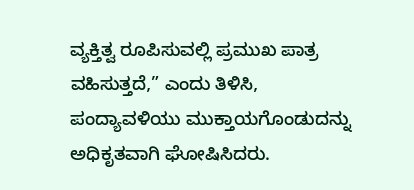ವ್ಯಕ್ತಿತ್ವ ರೂಪಿಸುವಲ್ಲಿ ಪ್ರಮುಖ ಪಾತ್ರ ವಹಿಸುತ್ತದೆ,” ಎಂದು ತಿಳಿಸಿ, ಪಂದ್ಯಾವಳಿಯು ಮುಕ್ತಾಯಗೊಂಡುದನ್ನು ಅಧಿಕೃತವಾಗಿ ಘೋಷಿಸಿದರು.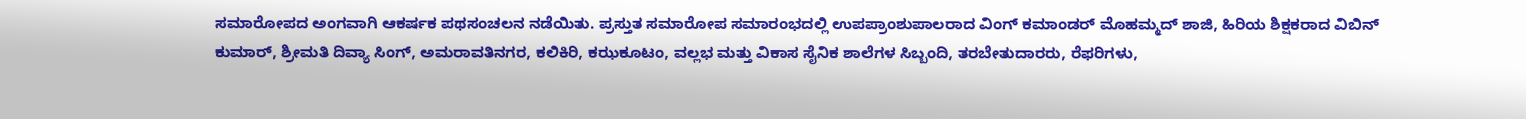ಸಮಾರೋಪದ ಅಂಗವಾಗಿ ಆಕರ್ಷಕ ಪಥಸಂಚಲನ ನಡೆಯಿತು. ಪ್ರಸ್ತುತ ಸಮಾರೋಪ ಸಮಾರಂಭದಲ್ಲಿ ಉಪಪ್ರಾಂಶುಪಾಲರಾದ ವಿಂಗ್ ಕಮಾಂಡರ್ ಮೊಹಮ್ಮದ್ ಶಾಜಿ, ಹಿರಿಯ ಶಿಕ್ಷಕರಾದ ವಿಬಿನ್ ಕುಮಾರ್, ಶ್ರೀಮತಿ ದಿವ್ಯಾ ಸಿಂಗ್, ಅಮರಾವತಿನಗರ, ಕಲಿಕಿರಿ, ಕಝಕೂಟಂ, ವಲ್ಲಭ ಮತ್ತು ವಿಕಾಸ ಸೈನಿಕ ಶಾಲೆಗಳ ಸಿಬ್ಬಂದಿ, ತರಬೇತುದಾರರು, ರೆಫರಿಗಳು,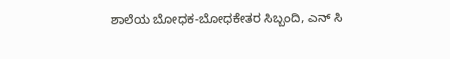ಶಾಲೆಯ ಬೋಧಕ-ಬೋಧಕೇತರ ಸಿಬ್ಬಂದಿ, ಎನ್ ಸಿ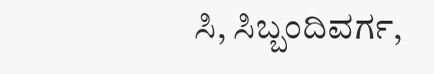ಸಿ, ಸಿಬ್ಬಂದಿವರ್ಗ,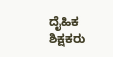ದೈಹಿಕ ಶಿಕ್ಷಕರು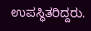ಉಪಸ್ಥಿತರಿದ್ದರು.